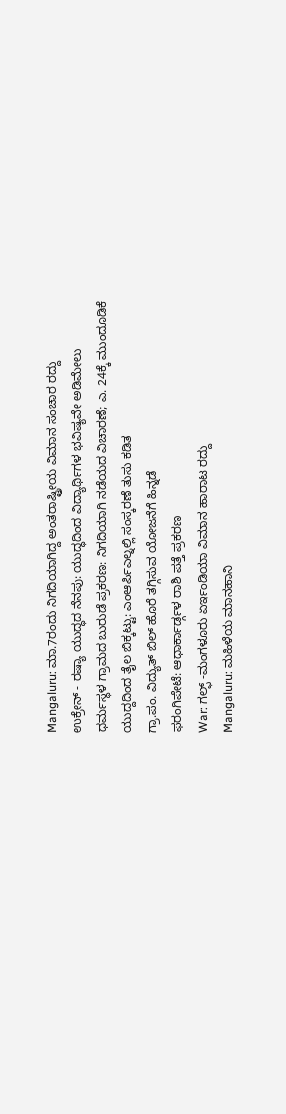Mangaluru: ಮಾ.7ರಂದು ನಿಗದಿಯಾಗಿದ್ದ ಅಂತರಾಷ್ಟ್ರೀಯ ವಿಮಾನ ಸಂಚಾರ ರದ್ದು
ಉಕ್ರೇನ್ - ರಷ್ಯಾ ಯುದ್ಧದ ನೆನಪು: ಯುದ್ಧದಿಂದ ವಿದ್ಯಾರ್ಥಿಗಳ ಭವಿಷ್ಯವೇ ಅಡಿಮೇಲು
ಧರ್ಮಸ್ಥಳ ಗ್ರಾಮದ ಬುರುಡೆ ಪ್ರಕರಣ: ನಿಗದಿಯಾಗಿ ನಡೆಯದ ವಿಚಾರಣೆ; ಎ. 24ಕ್ಕೆ ಮುಂದೂಡಿಕೆ
ಯುದ್ದದಿಂದ ತೈಲ ಬಿಕ್ಕಟ್ಟು: ಎಂಆರ್ಪಿಎಲ್ನಲ್ಲಿ ಸಂಸ್ಕರಣೆ ತುಸು ಕಡಿತ
ಗ್ರಾ.ಪಂ. ವಿದ್ಯುತ್ ಬಿಲ್ ಹೊರೆ ತಗ್ಗಿಸುವ ಯೋಜನೆಗೆ ಹಿನ್ನಡೆ
ಫರಂಗಿಪೇಟೆ: ಆಧಾರ್ಕಾರ್ಡ್ಗಳ ರಾಶಿ ಪತ್ತೆ ಪ್ರಕರಣ
War: ಗಲ್ಫ್ -ಮಂಗಳೂರು ಏರ್ಇಂಡಿಯಾ ವಿಮಾನ ಹಾರಾಟ ರದ್ದು
Mangaluru: ಮಹಿಳೆಯ ಮಾನಹಾನಿ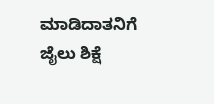ಮಾಡಿದಾತನಿಗೆ ಜೈಲು ಶಿಕ್ಷೆ